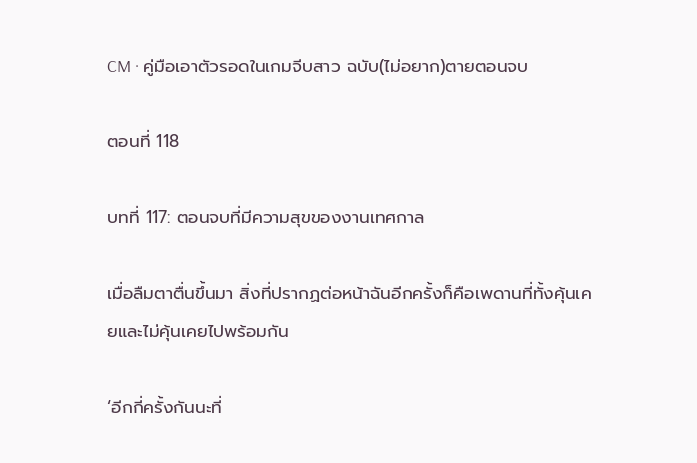CM · คู่มือเอาตัวรอดในเกมจีบสาว ฉบับ(ไม่อยาก)ตายตอนจบ

ตอนที่ 118

บทที่ 117: ตอนจบที่มีความสุขของงานเทศกาล

เมื่อลืมตาตื่นขึ้นมา สิ่งที่ปรากฏต่อหน้าฉันอีกครั้งก็คือเพดานที่ทั้งคุ้นเคยและไม่คุ้นเคยไปพร้อมกัน

‘อีกกี่ครั้งกันนะที่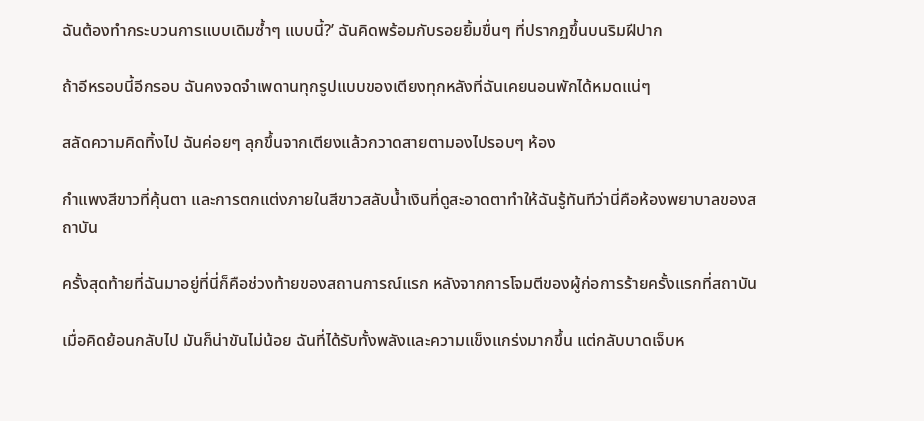ฉันต้องทำกระบวนการแบบเดิมซ้ำๆ แบบนี้?’ ฉันคิดพร้อมกับรอยยิ้มขื่นๆ ที่ปรากฏขึ้นบนริมฝีปาก

ถ้าอีหรอบนี้อีกรอบ ฉันคงจดจำเพดานทุกรูปแบบของเตียงทุกหลังที่ฉันเคยนอนพักได้หมดแน่ๆ

สลัดความคิดทิ้งไป ฉันค่อยๆ ลุกขึ้นจากเตียงแล้วกวาดสายตามองไปรอบๆ ห้อง

กำแพงสีขาวที่คุ้นตา และการตกแต่งภายในสีขาวสลับน้ำเงินที่ดูสะอาดตาทำให้ฉันรู้ทันทีว่านี่คือห้องพยาบาลของสถาบัน

ครั้งสุดท้ายที่ฉันมาอยู่ที่นี่ก็คือช่วงท้ายของสถานการณ์แรก หลังจากการโจมตีของผู้ก่อการร้ายครั้งแรกที่สถาบัน

เมื่อคิดย้อนกลับไป มันก็น่าขันไม่น้อย ฉันที่ได้รับทั้งพลังและความแข็งแกร่งมากขึ้น แต่กลับบาดเจ็บห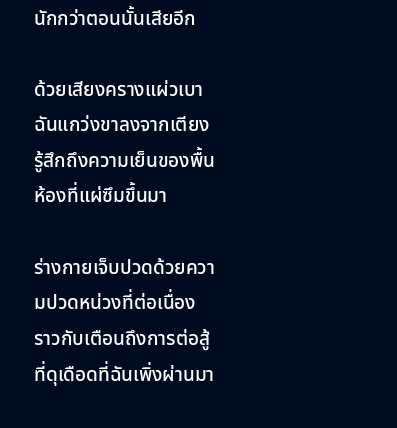นักกว่าตอนนั้นเสียอีก

ด้วยเสียงครางแผ่วเบา ฉันแกว่งขาลงจากเตียง รู้สึกถึงความเย็นของพื้นห้องที่แผ่ซึมขึ้นมา

ร่างกายเจ็บปวดด้วยความปวดหน่วงที่ต่อเนื่อง ราวกับเตือนถึงการต่อสู้ที่ดุเดือดที่ฉันเพิ่งผ่านมา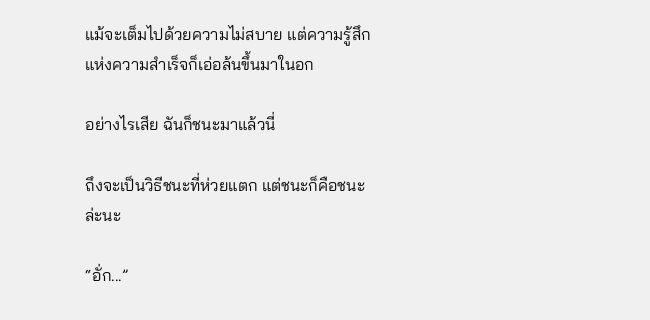แม้จะเต็มไปด้วยความไม่สบาย แต่ความรู้สึกแห่งความสำเร็จก็เอ่อล้นขึ้นมาในอก

อย่างไรเสีย ฉันก็ชนะมาแล้วนี่

ถึงจะเป็นวิธีชนะที่ห่วยแตก แต่ชนะก็คือชนะล่ะนะ

“อั่ก...”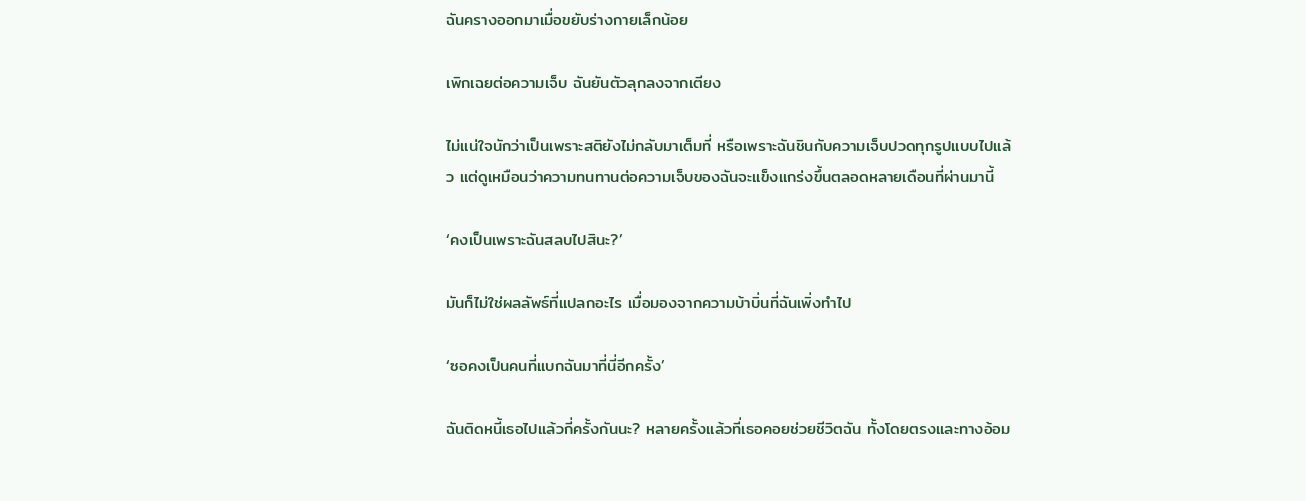ฉันครางออกมาเมื่อขยับร่างกายเล็กน้อย

เพิกเฉยต่อความเจ็บ ฉันยันตัวลุกลงจากเตียง

ไม่แน่ใจนักว่าเป็นเพราะสติยังไม่กลับมาเต็มที่ หรือเพราะฉันชินกับความเจ็บปวดทุกรูปแบบไปแล้ว แต่ดูเหมือนว่าความทนทานต่อความเจ็บของฉันจะแข็งแกร่งขึ้นตลอดหลายเดือนที่ผ่านมานี้

‘คงเป็นเพราะฉันสลบไปสินะ?’

มันก็ไม่ใช่ผลลัพธ์ที่แปลกอะไร เมื่อมองจากความบ้าบิ่นที่ฉันเพิ่งทำไป

‘ซอคงเป็นคนที่แบกฉันมาที่นี่อีกครั้ง’

ฉันติดหนี้เธอไปแล้วกี่ครั้งกันนะ? หลายครั้งแล้วที่เธอคอยช่วยชีวิตฉัน ทั้งโดยตรงและทางอ้อม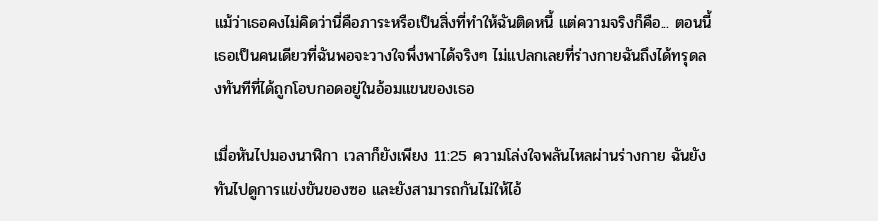แม้ว่าเธอคงไม่คิดว่านี่คือภาระหรือเป็นสิ่งที่ทำให้ฉันติดหนี้ แต่ความจริงก็คือ... ตอนนี้เธอเป็นคนเดียวที่ฉันพอจะวางใจพึ่งพาได้จริงๆ ไม่แปลกเลยที่ร่างกายฉันถึงได้ทรุดลงทันทีที่ได้ถูกโอบกอดอยู่ในอ้อมแขนของเธอ

เมื่อหันไปมองนาฬิกา เวลาก็ยังเพียง 11:25 ความโล่งใจพลันไหลผ่านร่างกาย ฉันยังทันไปดูการแข่งขันของซอ และยังสามารถกันไม่ให้ไอ้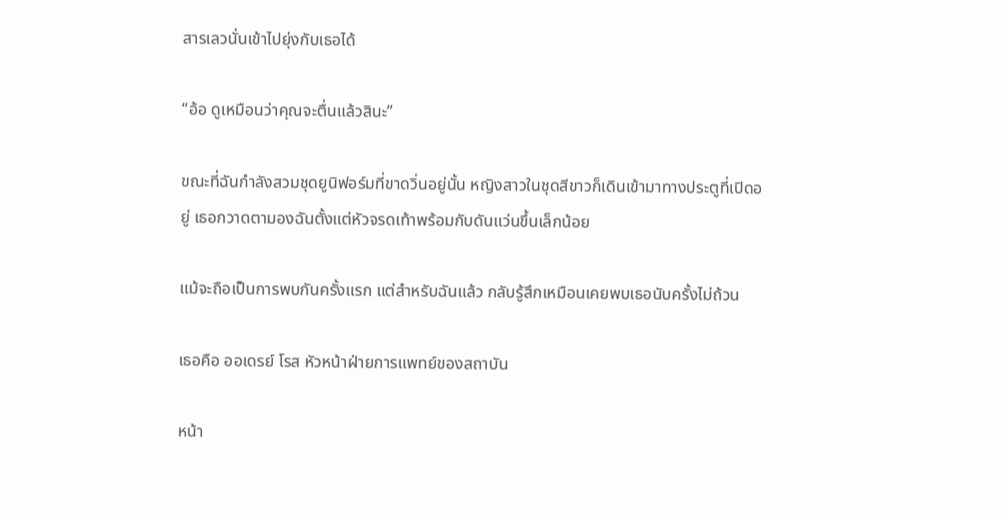สารเลวนั่นเข้าไปยุ่งกับเธอได้

“อ้อ ดูเหมือนว่าคุณจะตื่นแล้วสินะ”

ขณะที่ฉันกำลังสวมชุดยูนิฟอร์มที่ขาดวิ่นอยู่นั้น หญิงสาวในชุดสีขาวก็เดินเข้ามาทางประตูที่เปิดอยู่ เธอกวาดตามองฉันตั้งแต่หัวจรดเท้าพร้อมกับดันแว่นขึ้นเล็กน้อย

แม้จะถือเป็นการพบกันครั้งแรก แต่สำหรับฉันแล้ว กลับรู้สึกเหมือนเคยพบเธอนับครั้งไม่ถ้วน

เธอคือ ออเดรย์ โรส หัวหน้าฝ่ายการแพทย์ของสถาบัน

หน้า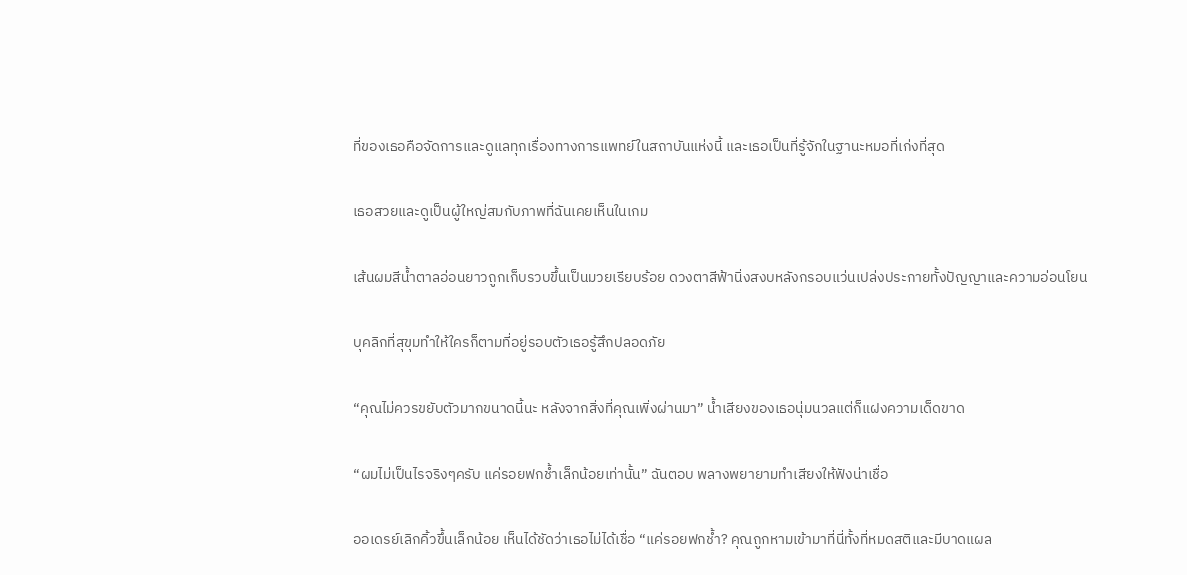ที่ของเธอคือจัดการและดูแลทุกเรื่องทางการแพทย์ในสถาบันแห่งนี้ และเธอเป็นที่รู้จักในฐานะหมอที่เก่งที่สุด

เธอสวยและดูเป็นผู้ใหญ่สมกับภาพที่ฉันเคยเห็นในเกม

เส้นผมสีน้ำตาลอ่อนยาวถูกเก็บรวบขึ้นเป็นมวยเรียบร้อย ดวงตาสีฟ้านิ่งสงบหลังกรอบแว่นเปล่งประกายทั้งปัญญาและความอ่อนโยน

บุคลิกที่สุขุมทำให้ใครก็ตามที่อยู่รอบตัวเธอรู้สึกปลอดภัย

“คุณไม่ควรขยับตัวมากขนาดนี้นะ หลังจากสิ่งที่คุณเพิ่งผ่านมา” น้ำเสียงของเธอนุ่มนวลแต่ก็แฝงความเด็ดขาด

“ผมไม่เป็นไรจริงๆครับ แค่รอยฟกช้ำเล็กน้อยเท่านั้น” ฉันตอบ พลางพยายามทำเสียงให้ฟังน่าเชื่อ

ออเดรย์เลิกคิ้วขึ้นเล็กน้อย เห็นได้ชัดว่าเธอไม่ได้เชื่อ “แค่รอยฟกช้ำ? คุณถูกหามเข้ามาที่นี่ทั้งที่หมดสติและมีบาดแผล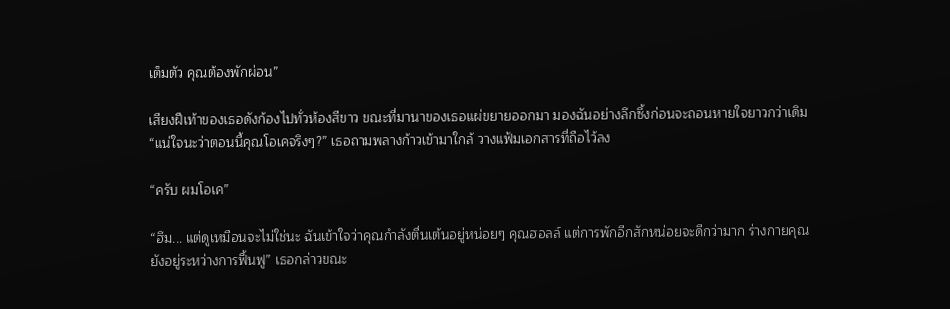เต็มตัว คุณต้องพักผ่อน”

เสียงฝีเท้าของเธอดังก้องไปทั่วห้องสีขาว ขณะที่มานาของเธอแผ่ขยายออกมา มองฉันอย่างลึกซึ้งก่อนจะถอนหายใจยาวกว่าเดิม “แน่ใจนะว่าตอนนี้คุณโอเคจริงๆ?” เธอถามพลางก้าวเข้ามาใกล้ วางแฟ้มเอกสารที่ถือไว้ลง

“ครับ ผมโอเค”

“ฮึม... แต่ดูเหมือนจะไม่ใช่นะ ฉันเข้าใจว่าคุณกำลังตื่นเต้นอยู่หน่อยๆ คุณฮอลล์ แต่การพักอีกสักหน่อยจะดีกว่ามาก ร่างกายคุณยังอยู่ระหว่างการฟื้นฟู” เธอกล่าวขณะ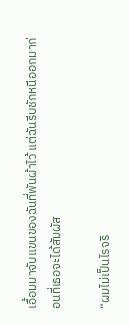เอื้อมมาจับแขนของฉันที่พันผ้าไว้ แต่ฉันรีบชักหนีออกมาก่อนที่เธอจะได้สัมผัส

“ผมไม่เป็นไรจริ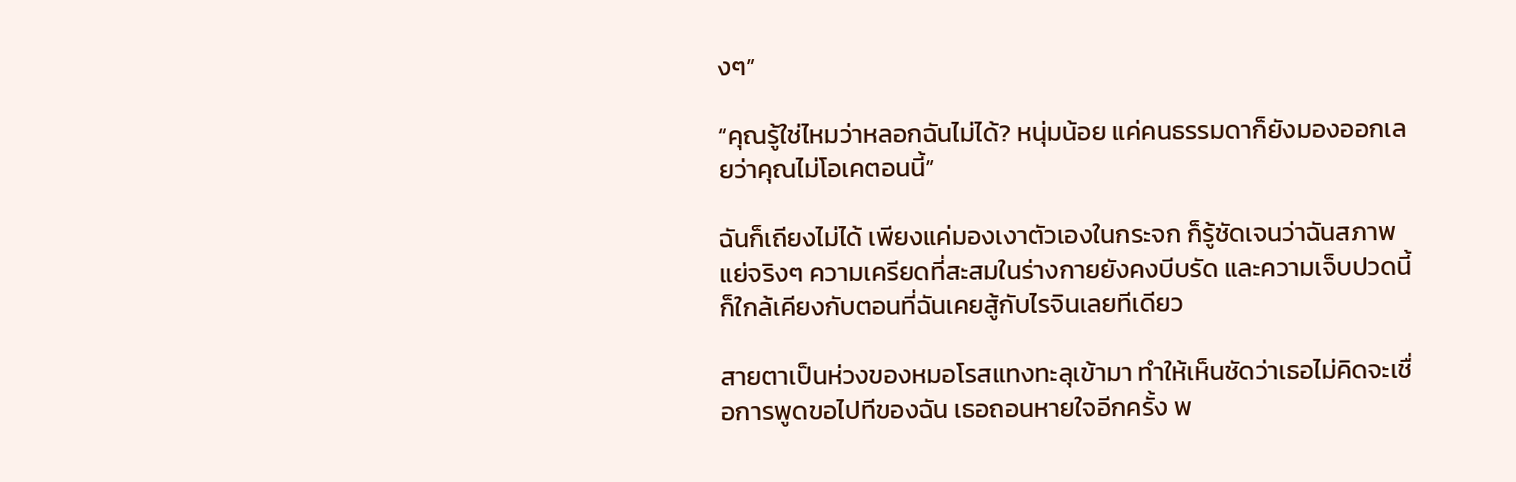งๆ”

“คุณรู้ใช่ไหมว่าหลอกฉันไม่ได้? หนุ่มน้อย แค่คนธรรมดาก็ยังมองออกเลยว่าคุณไม่โอเคตอนนี้”

ฉันก็เถียงไม่ได้ เพียงแค่มองเงาตัวเองในกระจก ก็รู้ชัดเจนว่าฉันสภาพแย่จริงๆ ความเครียดที่สะสมในร่างกายยังคงบีบรัด และความเจ็บปวดนี้ก็ใกล้เคียงกับตอนที่ฉันเคยสู้กับไรจินเลยทีเดียว

สายตาเป็นห่วงของหมอโรสแทงทะลุเข้ามา ทำให้เห็นชัดว่าเธอไม่คิดจะเชื่อการพูดขอไปทีของฉัน เธอถอนหายใจอีกครั้ง พ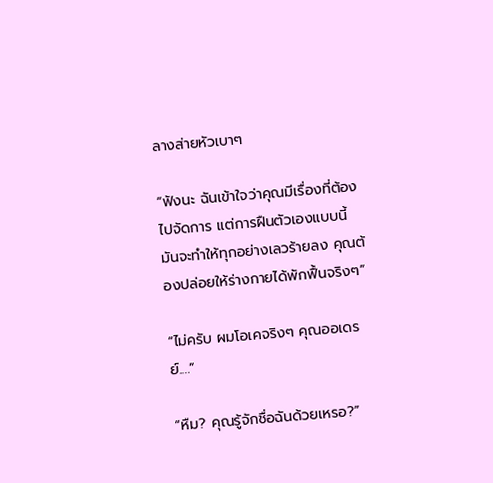ลางส่ายหัวเบาๆ

“ฟังนะ ฉันเข้าใจว่าคุณมีเรื่องที่ต้องไปจัดการ แต่การฝืนตัวเองแบบนี้มันจะทำให้ทุกอย่างเลวร้ายลง คุณต้องปล่อยให้ร่างกายได้พักฟื้นจริงๆ”

“ไม่ครับ ผมโอเคจริงๆ คุณออเดรย์....”

“หืม? คุณรู้จักชื่อฉันด้วยเหรอ?”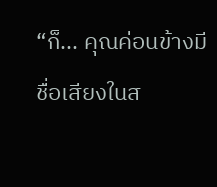“ก็... คุณค่อนข้างมีชื่อเสียงในส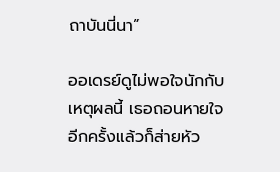ถาบันนี่นา”

ออเดรย์ดูไม่พอใจนักกับเหตุผลนี้ เธอถอนหายใจอีกครั้งแล้วก็ส่ายหัว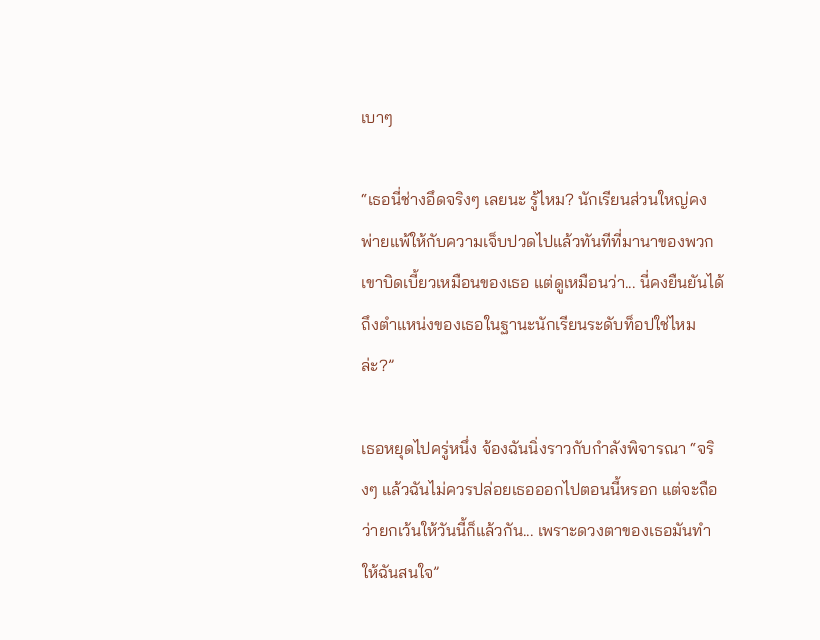เบาๆ

“เธอนี่ช่างอึดจริงๆ เลยนะ รู้ไหม? นักเรียนส่วนใหญ่คงพ่ายแพ้ให้กับความเจ็บปวดไปแล้วทันทีที่มานาของพวกเขาบิดเบี้ยวเหมือนของเธอ แต่ดูเหมือนว่า... นี่คงยืนยันได้ถึงตำแหน่งของเธอในฐานะนักเรียนระดับท็อปใช่ไหมล่ะ?”

เธอหยุดไปครู่หนึ่ง จ้องฉันนิ่งราวกับกำลังพิจารณา “จริงๆ แล้วฉันไม่ควรปล่อยเธอออกไปตอนนี้หรอก แต่จะถือว่ายกเว้นให้วันนี้ก็แล้วกัน... เพราะดวงตาของเธอมันทำให้ฉันสนใจ”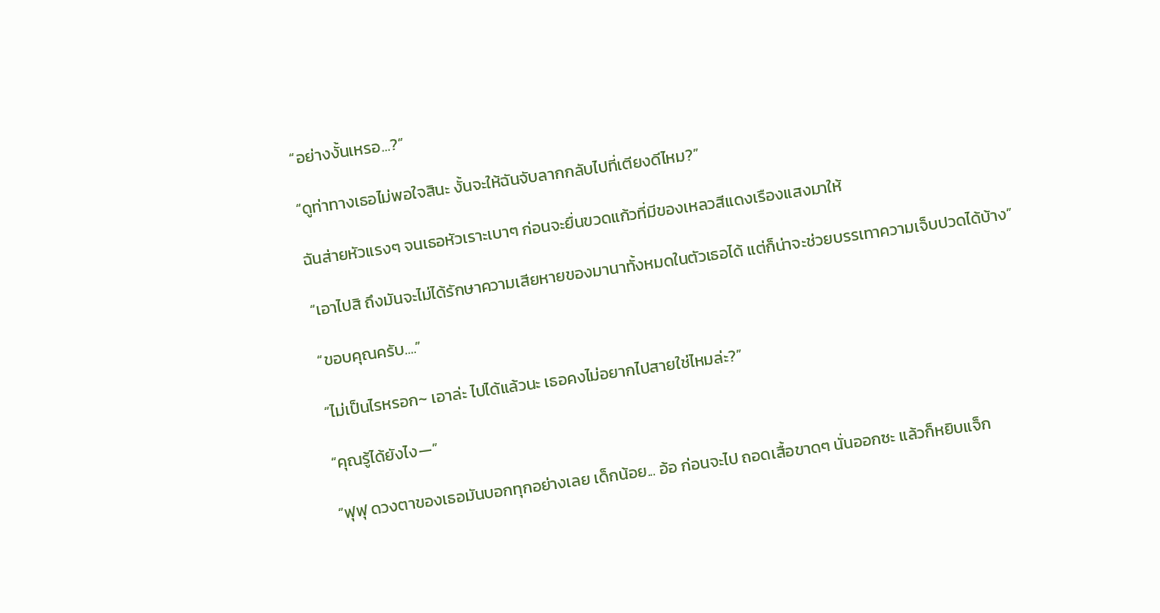“อย่างงั้นเหรอ...?”

“ดูท่าทางเธอไม่พอใจสินะ งั้นจะให้ฉันจับลากกลับไปที่เตียงดีไหม?”

ฉันส่ายหัวแรงๆ จนเธอหัวเราะเบาๆ ก่อนจะยื่นขวดแก้วที่มีของเหลวสีแดงเรืองแสงมาให้

“เอาไปสิ ถึงมันจะไม่ได้รักษาความเสียหายของมานาทั้งหมดในตัวเธอได้ แต่ก็น่าจะช่วยบรรเทาความเจ็บปวดได้บ้าง”

“ขอบคุณครับ....”

“ไม่เป็นไรหรอก~ เอาล่ะ ไปได้แล้วนะ เธอคงไม่อยากไปสายใช่ไหมล่ะ?”

“คุณรู้ได้ยังไง—”

“ฟุฟุ ดวงตาของเธอมันบอกทุกอย่างเลย เด็กน้อย... อ้อ ก่อนจะไป ถอดเสื้อขาดๆ นั่นออกซะ แล้วก็หยิบแจ็ก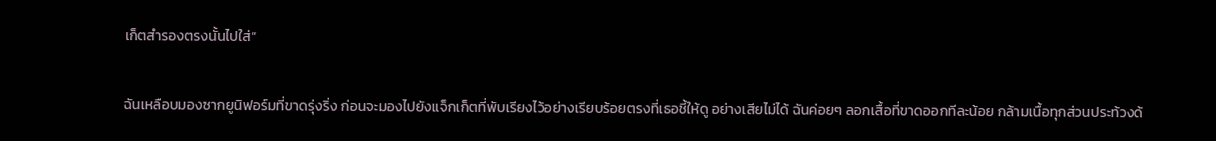เก็ตสำรองตรงนั้นไปใส่”

ฉันเหลือบมองซากยูนิฟอร์มที่ขาดรุ่งริ่ง ก่อนจะมองไปยังแจ็กเก็ตที่พับเรียงไว้อย่างเรียบร้อยตรงที่เธอชี้ให้ดู อย่างเสียไม่ได้ ฉันค่อยๆ ลอกเสื้อที่ขาดออกทีละน้อย กล้ามเนื้อทุกส่วนประท้วงด้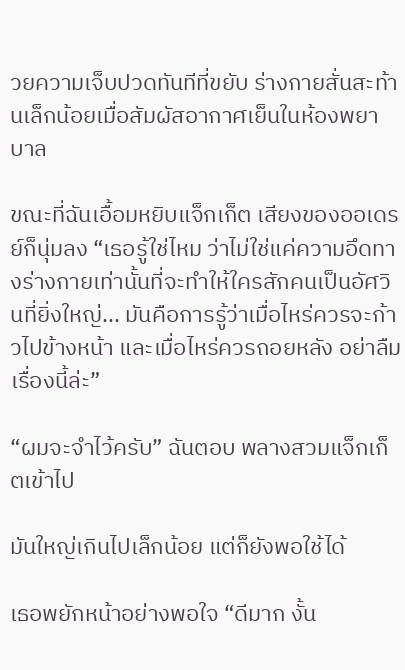วยความเจ็บปวดทันทีที่ขยับ ร่างกายสั่นสะท้านเล็กน้อยเมื่อสัมผัสอากาศเย็นในห้องพยาบาล

ขณะที่ฉันเอื้อมหยิบแจ็กเก็ต เสียงของออเดรย์ก็นุ่มลง “เธอรู้ใช่ไหม ว่าไม่ใช่แค่ความอึดทางร่างกายเท่านั้นที่จะทำให้ใครสักคนเป็นอัศวินที่ยิ่งใหญ่... มันคือการรู้ว่าเมื่อไหร่ควรจะก้าวไปข้างหน้า และเมื่อไหร่ควรถอยหลัง อย่าลืมเรื่องนี้ล่ะ”

“ผมจะจำไว้ครับ” ฉันตอบ พลางสวมแจ็กเก็ตเข้าไป

มันใหญ่เกินไปเล็กน้อย แต่ก็ยังพอใช้ได้

เธอพยักหน้าอย่างพอใจ “ดีมาก งั้น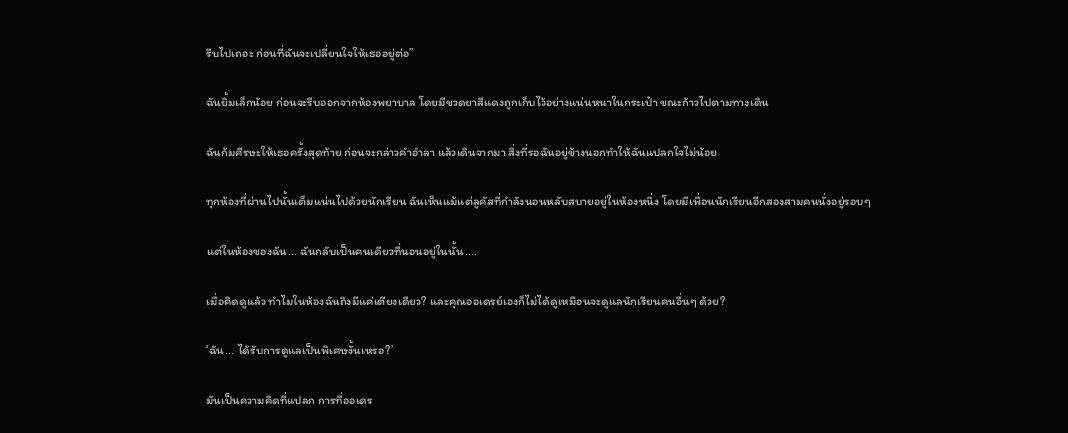รีบไปเถอะ ก่อนที่ฉันจะเปลี่ยนใจให้เธออยู่ต่อ”

ฉันยิ้มเล็กน้อย ก่อนจะรีบออกจากห้องพยาบาล โดยมีขวดยาสีแดงถูกเก็บไว้อย่างแน่นหนาในกระเป๋า ขณะก้าวไปตามทางเดิน

ฉันก้มศีรษะให้เธอครั้งสุดท้าย ก่อนจะกล่าวคำอำลา แล้วเดินจากมา สิ่งที่รอฉันอยู่ข้างนอกทำให้ฉันแปลกใจไม่น้อย

ทุกห้องที่ผ่านไปนั้นเต็มแน่นไปด้วยนักเรียน ฉันเห็นแม้แต่ลูคัสที่กำลังนอนหลับสบายอยู่ในห้องหนึ่ง โดยมีเพื่อนนักเรียนอีกสองสามคนนั่งอยู่รอบๆ

แต่ในห้องของฉัน... ฉันกลับเป็นคนเดียวที่นอนอยู่ในนั้น....

เมื่อคิดดูแล้ว ทำไมในห้องฉันถึงมีแค่เตียงเดียว? และคุณออเดรย์เองก็ไม่ได้ดูเหมือนจะดูแลนักเรียนคนอื่นๆ ด้วย?

‘ฉัน... ได้รับการดูแลเป็นพิเศษงั้นเหรอ?’

มันเป็นความคิดที่แปลก การที่ออเดร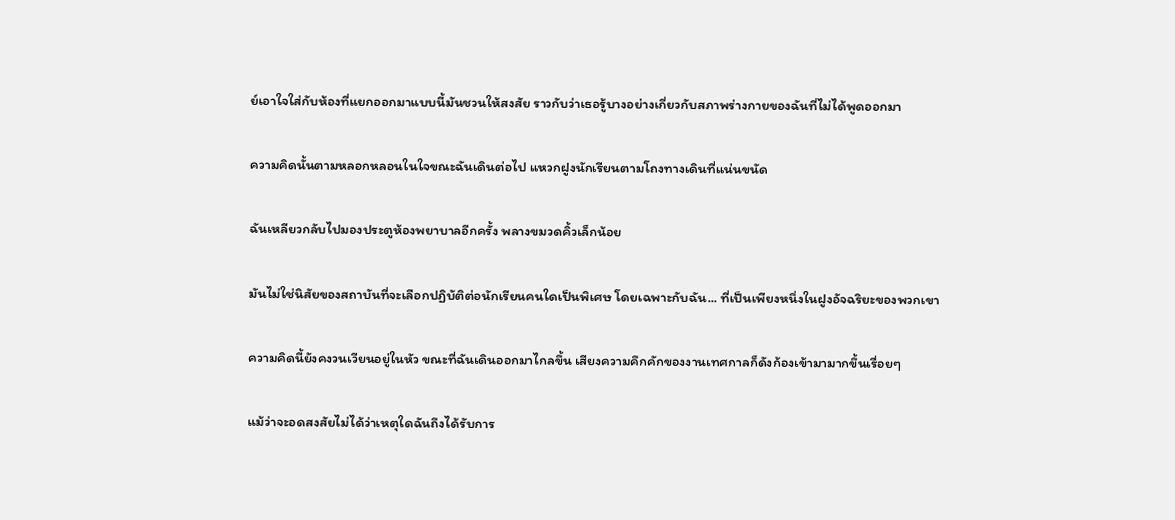ย์เอาใจใส่กับห้องที่แยกออกมาแบบนี้มันชวนให้สงสัย ราวกับว่าเธอรู้บางอย่างเกี่ยวกับสภาพร่างกายของฉันที่ไม่ได้พูดออกมา

ความคิดนั้นตามหลอกหลอนในใจขณะฉันเดินต่อไป แหวกฝูงนักเรียนตามโถงทางเดินที่แน่นขนัด

ฉันเหลียวกลับไปมองประตูห้องพยาบาลอีกครั้ง พลางขมวดคิ้วเล็กน้อย

มันไม่ใช่นิสัยของสถาบันที่จะเลือกปฏิบัติต่อนักเรียนคนใดเป็นพิเศษ โดยเฉพาะกับฉัน... ที่เป็นเพียงหนึ่งในฝูงอัจฉริยะของพวกเขา

ความคิดนี้ยังคงวนเวียนอยู่ในหัว ขณะที่ฉันเดินออกมาไกลขึ้น เสียงความคึกคักของงานเทศกาลก็ดังก้องเข้ามามากขึ้นเรื่อยๆ

แม้ว่าจะอดสงสัยไม่ได้ว่าเหตุใดฉันถึงได้รับการ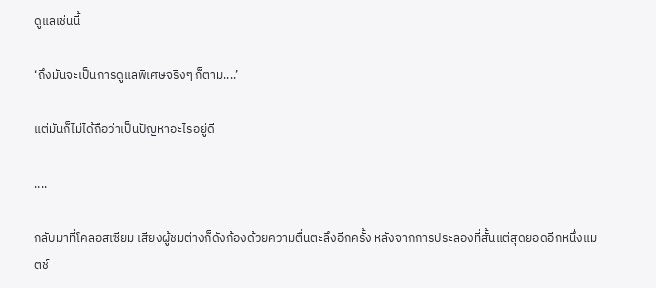ดูแลเช่นนี้

‘ถึงมันจะเป็นการดูแลพิเศษจริงๆ ก็ตาม....’

แต่มันก็ไม่ได้ถือว่าเป็นปัญหาอะไรอยู่ดี

....

กลับมาที่โคลอสเซียม เสียงผู้ชมต่างก็ดังก้องด้วยความตื่นตะลึงอีกครั้ง หลังจากการประลองที่สั้นแต่สุดยอดอีกหนึ่งแมตช์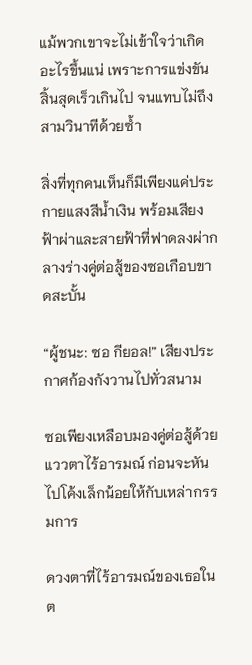แม้พวกเขาจะไม่เข้าใจว่าเกิดอะไรขึ้นแน่ เพราะการแข่งขันสิ้นสุดเร็วเกินไป จนแทบไม่ถึงสามวินาทีด้วยซ้ำ

สิ่งที่ทุกคนเห็นก็มีเพียงแค่ประกายแสงสีน้ำเงิน พร้อมเสียงฟ้าผ่าและสายฟ้าที่ฟาดลงผ่ากลางร่างคู่ต่อสู้ของซอเกือบขาดสะบั้น

“ผู้ชนะ: ซอ กียอล!” เสียงประกาศก้องกังวานไปทั่วสนาม

ซอเพียงเหลือบมองคู่ต่อสู้ด้วยแววตาไร้อารมณ์ ก่อนจะหันไปโค้งเล็กน้อยให้กับเหล่ากรรมการ

ดวงตาที่ไร้อารมณ์ของเธอในต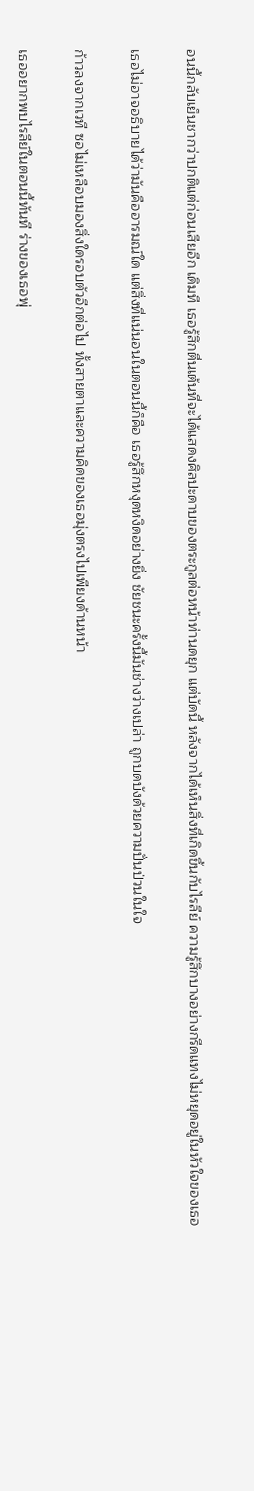อนนี้กลับเย็นชากว่าปกติแต่ก่อนเสียอีก เดิมที เธอรู้สึกตื่นเต้นที่จะได้แสดงศิลปะดาบของตระกูลต่อหน้าท่านดยุก แต่บัดนี้ หลังจากได้เห็นสิ่งที่เกิดขึ้นกับไรลีย์ ความรู้สึกบางอย่างกรีดแทงไม่หยุดอยู่ในหัวใจของเธอ

เธอไม่อาจอธิบายได้ว่ามันคืออารมณ์ใด แต่สิ่งที่แน่นอนในตอนนี้ก็คือ เธอรู้สึกหงุดหงิดอย่างยิ่ง ชัยชนะครั้งนี้มันช่างว่างเปล่า ถูกบดบังด้วยความปั่นป่วนในใจ

ก้าวลงจากเวที ซอไม่เหลือบมองสิ่งใดรอบตัวอีกต่อไป ทั้งสายตาและความคิดของเธอมุ่งตรงไปเพียงด้านหน้า

เธออยากพบไรลีย์ในตอนนี้ทันที ร่างของเธอพุ่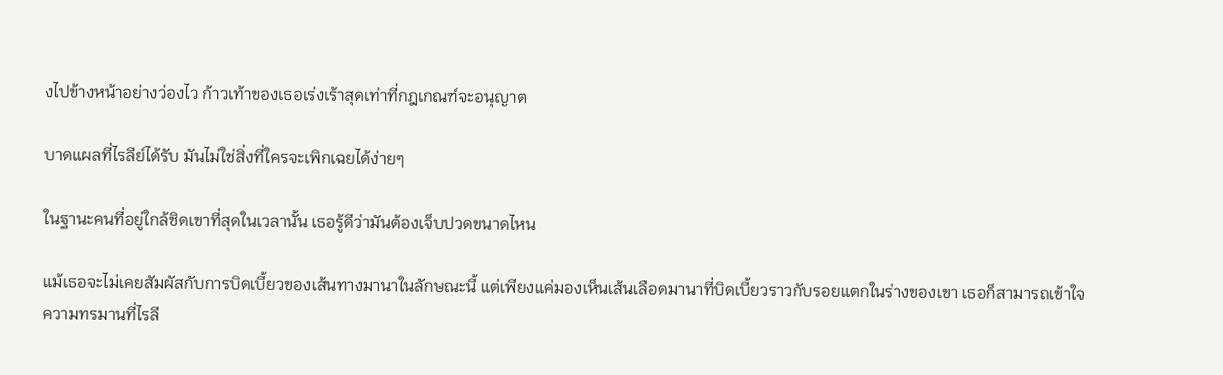งไปข้างหน้าอย่างว่องไว ก้าวเท้าของเธอเร่งเร้าสุดเท่าที่กฎเกณฑ์จะอนุญาต

บาดแผลที่ไรลีย์ได้รับ มันไม่ใช่สิ่งที่ใครจะเพิกเฉยได้ง่ายๆ

ในฐานะคนที่อยู่ใกล้ชิดเขาที่สุดในเวลานั้น เธอรู้ดีว่ามันต้องเจ็บปวดขนาดไหน

แม้เธอจะไม่เคยสัมผัสกับการบิดเบี้ยวของเส้นทางมานาในลักษณะนี้ แต่เพียงแค่มองเห็นเส้นเลือดมานาที่บิดเบี้ยวราวกับรอยแตกในร่างของเขา เธอก็สามารถเข้าใจความทรมานที่ไรลี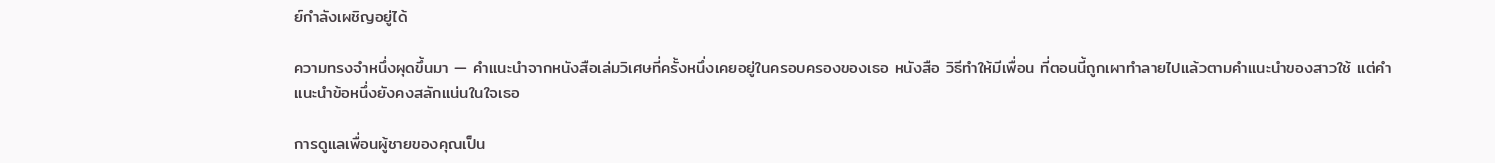ย์กำลังเผชิญอยู่ได้

ความทรงจำหนึ่งผุดขึ้นมา — คำแนะนำจากหนังสือเล่มวิเศษที่ครั้งหนึ่งเคยอยู่ในครอบครองของเธอ หนังสือ วิธีทำให้มีเพื่อน ที่ตอนนี้ถูกเผาทำลายไปแล้วตามคำแนะนำของสาวใช้ แต่คำแนะนำข้อหนึ่งยังคงสลักแน่นในใจเธอ

การดูแลเพื่อนผู้ชายของคุณเป็น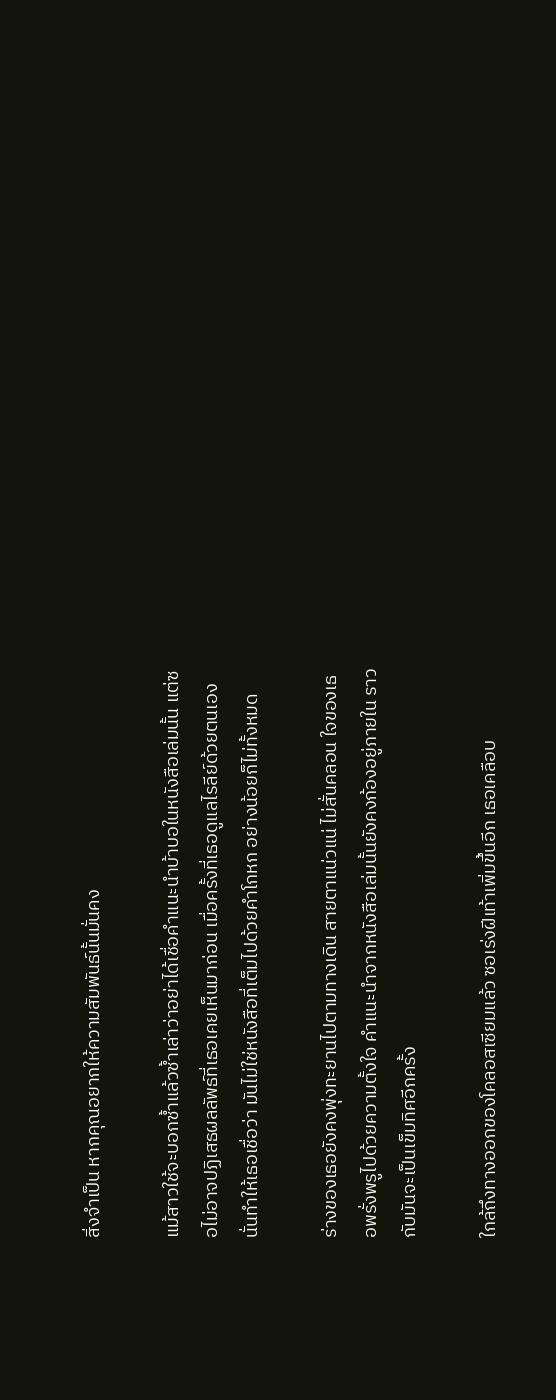สิ่งจำเป็น หากคุณอยากให้ความสัมพันธ์นั้นมั่นคง

แม้สาวใช้จะบอกซ้ำแล้วซ้ำเล่าว่าอย่าได้เชื่อคำแนะนำบ้าบอในหนังสือเล่มนั้น แต่ซอไม่อาจปฏิเสธผลลัพธ์ที่เธอเคยเห็นมาก่อน เมื่อครั้งที่เธอดูแลไรลีย์ด้วยตนเอง นั่นทำให้เธอเชื่อว่า มันไม่ใช่หนังสือที่เต็มไปด้วยคำโกหก อย่างน้อยก็ไม่ทั้งหมด

ร่างของเธอยังคงพุ่งทะยานไปตามทางเดิน สายตาแน่วแน่ ไม่สั่นคลอน ใจของเธอพรั่งพรูไปด้วยความตั้งใจ คำแนะนำจากหนังสือเล่มนั้นยังคงก้องอยู่ภายใน ราวกับมันจะเป็นเข็มทิศอีกครั้ง

ใกล้ถึงทางออกของโคลอสเซียมแล้ว ซอเร่งฝีเท้าเพิ่มขึ้นอีก เธอเคลือบ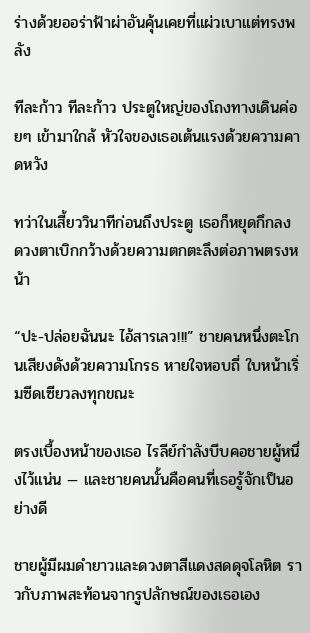ร่างด้วยออร่าฟ้าผ่าอันคุ้นเคยที่แผ่วเบาแต่ทรงพลัง

ทีละก้าว ทีละก้าว ประตูใหญ่ของโถงทางเดินค่อยๆ เข้ามาใกล้ หัวใจของเธอเต้นแรงด้วยความคาดหวัง

ทว่าในเสี้ยววินาทีก่อนถึงประตู เธอก็หยุดกึกลง ดวงตาเบิกกว้างด้วยความตกตะลึงต่อภาพตรงหน้า

“ปะ-ปล่อยฉันนะ ไอ้สารเลว!!!” ชายคนหนึ่งตะโกนเสียงดังด้วยความโกรธ หายใจหอบถี่ ใบหน้าเริ่มซีดเซียวลงทุกขณะ

ตรงเบื้องหน้าของเธอ ไรลีย์กำลังบีบคอชายผู้หนึ่งไว้แน่น — และชายคนนั้นคือคนที่เธอรู้จักเป็นอย่างดี

ชายผู้มีผมดำยาวและดวงตาสีแดงสดดุจโลหิต ราวกับภาพสะท้อนจากรูปลักษณ์ของเธอเอง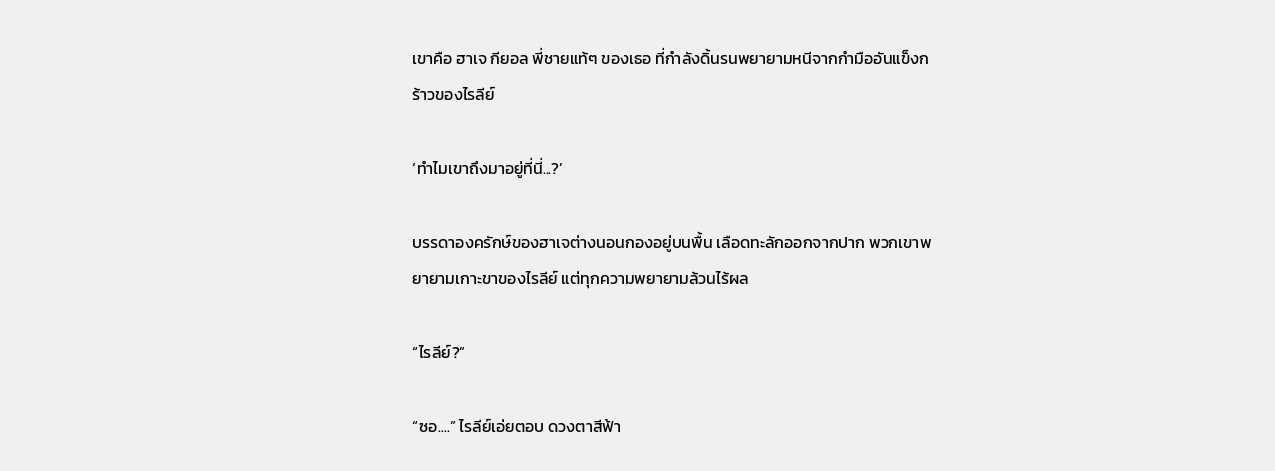เขาคือ ฮาเจ กียอล พี่ชายแท้ๆ ของเธอ ที่กำลังดิ้นรนพยายามหนีจากกำมืออันแข็งกร้าวของไรลีย์

‘ทำไมเขาถึงมาอยู่ที่นี่...?’

บรรดาองครักษ์ของฮาเจต่างนอนกองอยู่บนพื้น เลือดทะลักออกจากปาก พวกเขาพยายามเกาะขาของไรลีย์ แต่ทุกความพยายามล้วนไร้ผล

“ไรลีย์?”

“ซอ....” ไรลีย์เอ่ยตอบ ดวงตาสีฟ้า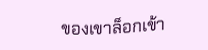ของเขาล็อกเข้า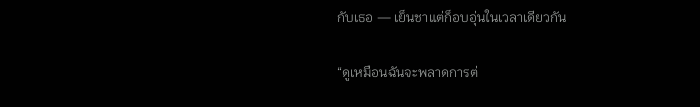กับเธอ — เย็นชาแต่ก็อบอุ่นในเวลาเดียวกัน

“ดูเหมือนฉันจะพลาดการต่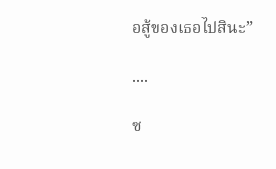อสู้ของเธอไปสินะ”

....

ซ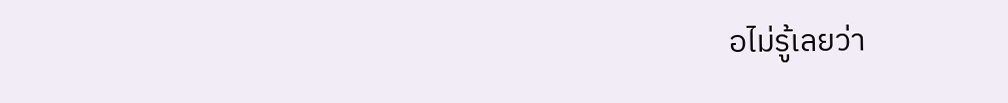อไม่รู้เลยว่า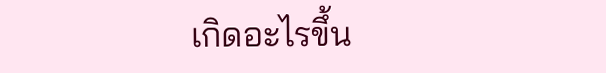เกิดอะไรขึ้น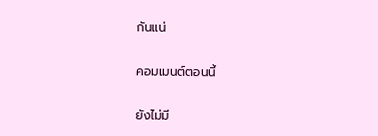กันแน่

คอมเมนต์ตอนนี้

ยังไม่มี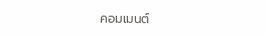คอมเมนต์